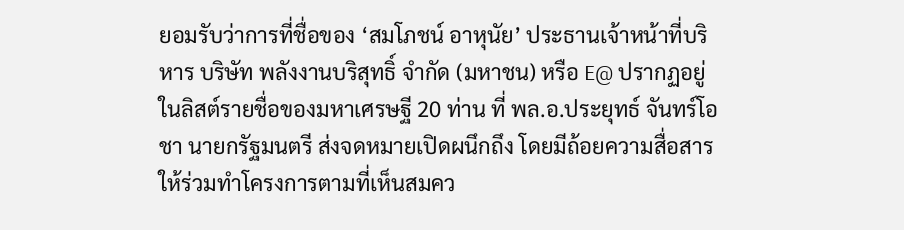ยอมรับว่าการที่ชื่อของ ‘สมโภชน์ อาหุนัย’ ประธานเจ้าหน้าที่บริหาร บริษัท พลังงานบริสุทธิ์ จำกัด (มหาชน) หรือ E@ ปรากฏอยู่ในลิสต์รายชื่อของมหาเศรษฐี 20 ท่าน ที่ พล.อ.ประยุทธ์ จันทร์โอชา นายกรัฐมนตรี ส่งจดหมายเปิดผนึกถึง โดยมีถ้อยความสื่อสารให้ร่วมทำโครงการตามที่เห็นสมคว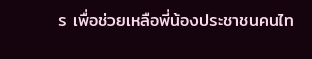ร เพื่อช่วยเหลือพี่น้องประชาชนคนไท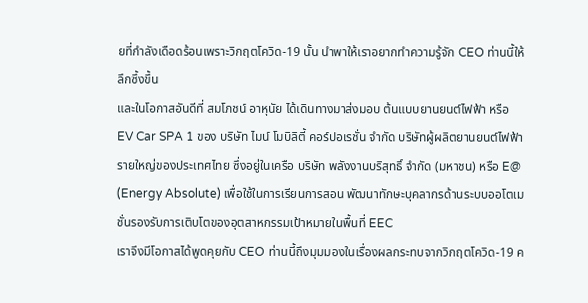ยที่กำลังเดือดร้อนเพราะวิกฤตโควิด-19 นั้น นำพาให้เราอยากทำความรู้จัก CEO ท่านนี้ให้ลึกซึ้งขึ้น
และในโอกาสอันดีที่ สมโภชน์ อาหุนัย ได้เดินทางมาส่งมอบ ต้นแบบยานยนต์ไฟฟ้า หรือ EV Car SPA 1 ของ บริษัท ไมน์ โมบิลิตี้ คอร์ปอเรชั่น จำกัด บริษัทผู้ผลิตยานยนต์ไฟฟ้ารายใหญ่ของประเทศไทย ซึ่งอยู่ในเครือ บริษัท พลังงานบริสุทธิ์ จำกัด (มหาชน) หรือ E@ (Energy Absolute) เพื่อใช้ในการเรียนการสอน พัฒนาทักษะบุคลากรด้านระบบออโตเมชั่นรองรับการเติบโตของอุตสาหกรรมเป้าหมายในพื้นที่ EEC
เราจึงมีโอกาสได้พูดคุยกับ CEO ท่านนี้ถึงมุมมองในเรื่องผลกระทบจากวิกฤตโควิด-19 ค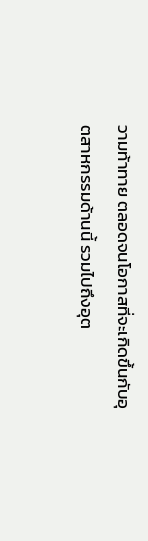วามท้าทาย ตลอดจนโอกาสที่จะเกิดขึ้นกับอุตสาหกรรมด้านนี้ รวมไปถึงอุต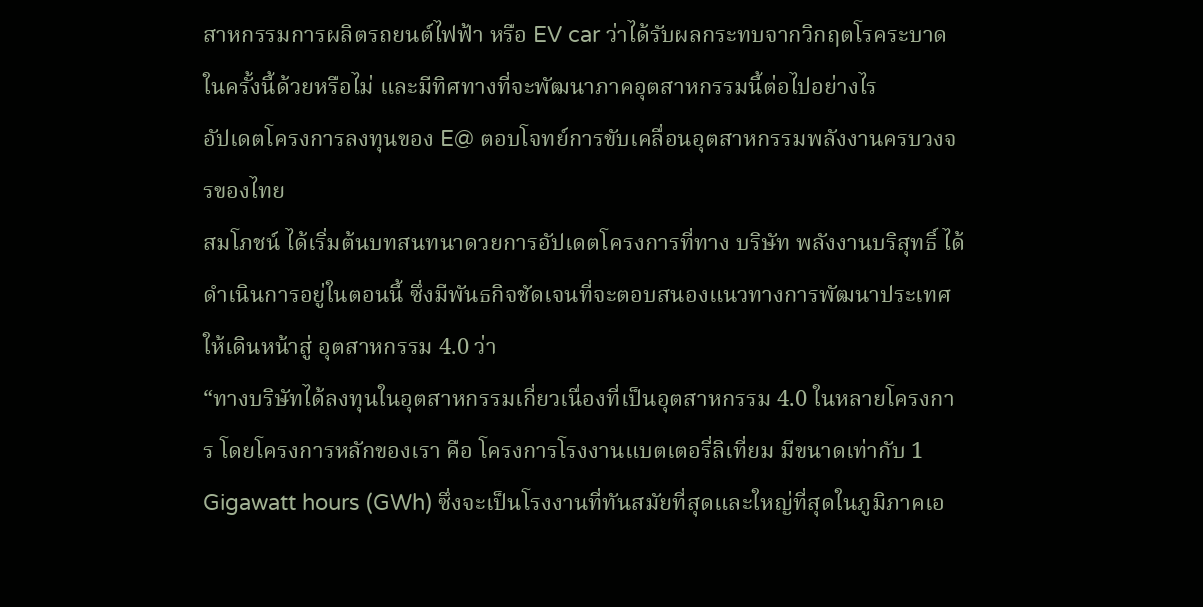สาหกรรมการผลิตรถยนต์ไฟฟ้า หรือ EV car ว่าได้รับผลกระทบจากวิกฤตโรคระบาดในครั้งนี้ด้วยหรือไม่ และมีทิศทางที่จะพัฒนาภาคอุตสาหกรรมนี้ต่อไปอย่างไร
อัปเดตโครงการลงทุนของ E@ ตอบโจทย์การขับเคลื่อนอุตสาหกรรมพลังงานครบวงจรของไทย
สมโภชน์ ได้เริ่มต้นบทสนทนาดวยการอัปเดตโครงการที่ทาง บริษัท พลังงานบริสุทธิ์ ได้ดำเนินการอยู่ในตอนนี้ ซึ่งมีพันธกิจชัดเจนที่จะตอบสนองแนวทางการพัฒนาประเทศให้เดินหน้าสู่ อุตสาหกรรม 4.0 ว่า
“ทางบริษัทได้ลงทุนในอุตสาหกรรมเกี่ยวเนื่องที่เป็นอุตสาหกรรม 4.0 ในหลายโครงการ โดยโครงการหลักของเรา คือ โครงการโรงงานแบตเตอรี่ลิเที่ยม มีขนาดเท่ากับ 1 Gigawatt hours (GWh) ซึ่งจะเป็นโรงงานที่ทันสมัยที่สุดและใหญ่ที่สุดในภูมิภาคเอ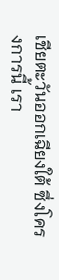เชียตะวันออกเฉียงใต้ ซึ่งโครงการนี้ เรา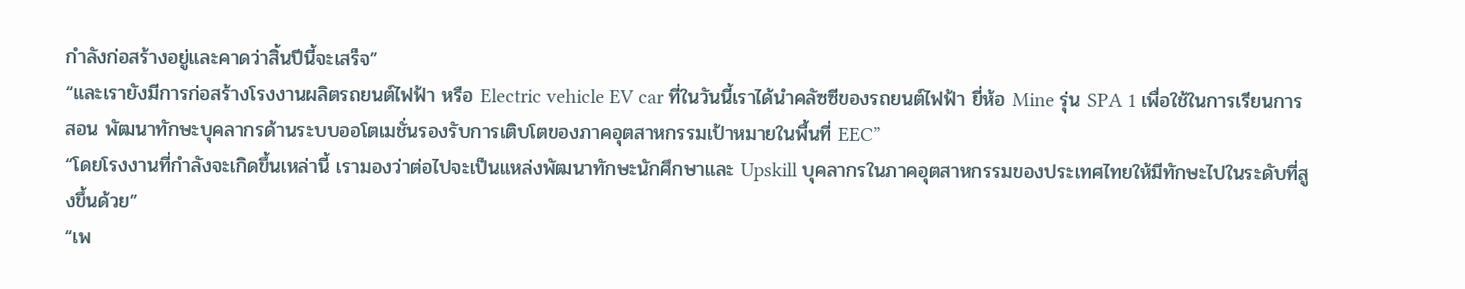กำลังก่อสร้างอยู่และคาดว่าสิ้นปีนี้จะเสร็จ”
“และเรายังมีการก่อสร้างโรงงานผลิตรถยนต์ไฟฟ้า หรือ Electric vehicle EV car ที่ในวันนี้เราได้นำคลัซซีของรถยนต์ไฟฟ้า ยี่ห้อ Mine รุ่น SPA 1 เพื่อใช้ในการเรียนการสอน พัฒนาทักษะบุคลากรด้านระบบออโตเมชั่นรองรับการเติบโตของภาคอุตสาหกรรมเป้าหมายในพื้นที่ EEC”
“โดยโรงงานที่กำลังจะเกิดขึ้นเหล่านี้ เรามองว่าต่อไปจะเป็นแหล่งพัฒนาทักษะนักศึกษาและ Upskill บุคลากรในภาคอุตสาหกรรมของประเทศไทยให้มีทักษะไปในระดับที่สูงขึ้นด้วย”
“เพ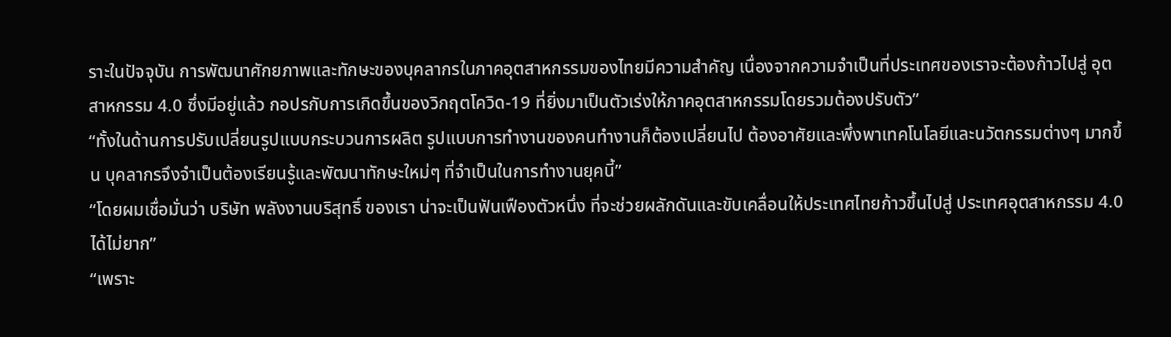ราะในปัจจุบัน การพัฒนาศักยภาพและทักษะของบุคลากรในภาคอุตสาหกรรมของไทยมีความสำคัญ เนื่องจากความจำเป็นที่ประเทศของเราจะต้องก้าวไปสู่ อุตสาหกรรม 4.0 ซึ่งมีอยู่แล้ว กอปรกับการเกิดขึ้นของวิกฤตโควิด-19 ที่ยิ่งมาเป็นตัวเร่งให้ภาคอุตสาหกรรมโดยรวมต้องปรับตัว”
“ทั้งในด้านการปรับเปลี่ยนรูปแบบกระบวนการผลิต รูปแบบการทำงานของคนทำงานก็ต้องเปลี่ยนไป ต้องอาศัยและพึ่งพาเทคโนโลยีและนวัตกรรมต่างๆ มากขึ้น บุคลากรจึงจำเป็นต้องเรียนรู้และพัฒนาทักษะใหม่ๆ ที่จำเป็นในการทำงานยุคนี้”
“โดยผมเชื่อมั่นว่า บริษัท พลังงานบริสุทธิ์ ของเรา น่าจะเป็นฟันเฟืองตัวหนึ่ง ที่จะช่วยผลักดันและขับเคลื่อนให้ประเทศไทยก้าวขึ้นไปสู่ ประเทศอุตสาหกรรม 4.0 ได้ไม่ยาก”
“เพราะ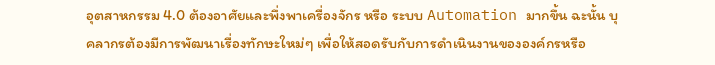อุตสาหกรรม 4.0 ต้องอาศัยและพึ่งพาเครื่องจักร หรือ ระบบ Automation มากขึ้น ฉะนั้น บุคลากรต้องมีการพัฒนาเรื่องทักษะใหม่ๆ เพื่อให้สอดรับกับการดำเนินงานขององค์กรหรือ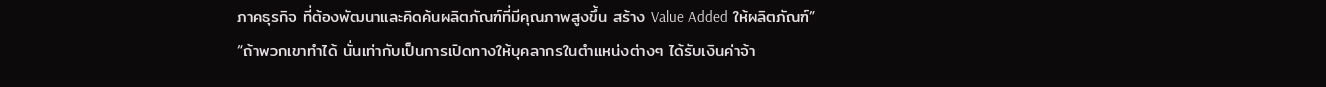ภาคธุรกิจ ที่ต้องพัฒนาและคิดค้นผลิตภัณฑ์ที่มีคุณภาพสูงขึ้น สร้าง Value Added ให้ผลิตภัณฑ์”
“ถ้าพวกเขาทำได้ นั่นเท่ากับเป็นการเปิดทางให้บุคลากรในตำแหน่งต่างๆ ได้รับเงินค่าจ้า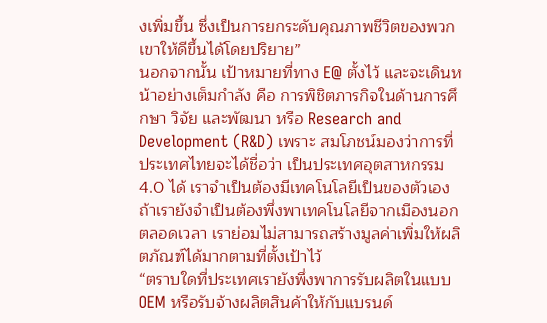งเพิ่มขึ้น ซึ่งเป็นการยกระดับคุณภาพชีวิตของพวกเขาให้ดีขึ้นได้โดยปริยาย”
นอกจากนั้น เป้าหมายที่ทาง E@ ตั้งไว้ และจะเดินหน้าอย่างเต็มกำลัง คือ การพิชิตภารกิจในด้านการศึกษา วิจัย และพัฒนา หรือ Research and Development (R&D) เพราะ สมโภชน์มองว่าการที่ประเทศไทยจะได้ชื่อว่า เป็นประเทศอุตสาหกรรม 4.0 ได้ เราจำเป็นต้องมีเทคโนโลยีเป็นของตัวเอง ถ้าเรายังจำเป็นต้องพึ่งพาเทคโนโลยีจากเมืองนอกตลอดเวลา เราย่อมไม่สามารถสร้างมูลค่าเพิ่มให้ผลิตภัณฑ์ได้มากตามที่ตั้งเป้าไว้
“ตราบใดที่ประเทศเรายังพึ่งพาการรับผลิตในแบบ OEM หรือรับจ้างผลิตสินค้าให้กับแบรนด์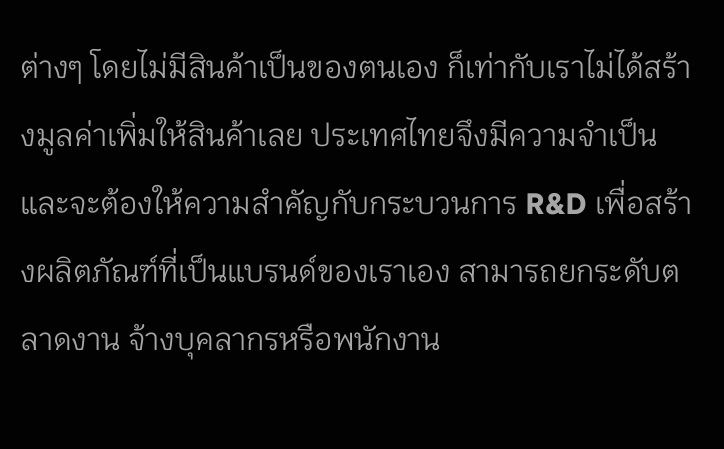ต่างๆ โดยไม่มีสินค้าเป็นของตนเอง ก็เท่ากับเราไม่ได้สร้างมูลค่าเพิ่มให้สินค้าเลย ประเทศไทยจึงมีความจำเป็นและจะต้องให้ความสำคัญกับกระบวนการ R&D เพื่อสร้างผลิตภัณฑ์ที่เป็นแบรนด์ของเราเอง สามารถยกระดับตลาดงาน จ้างบุคลากรหรือพนักงาน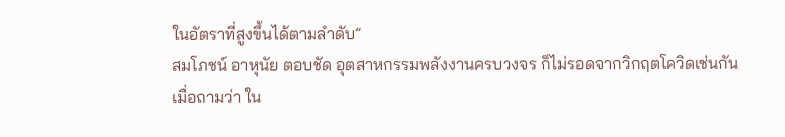ในอัตราที่สูงขึ้นได้ตามลำดับ”
สมโภชน์ อาหุนัย ตอบชัด อุตสาหกรรมพลังงานครบวงจร ก็ไม่รอดจากวิกฤตโควิดเช่นกัน
เมื่อถามว่า ใน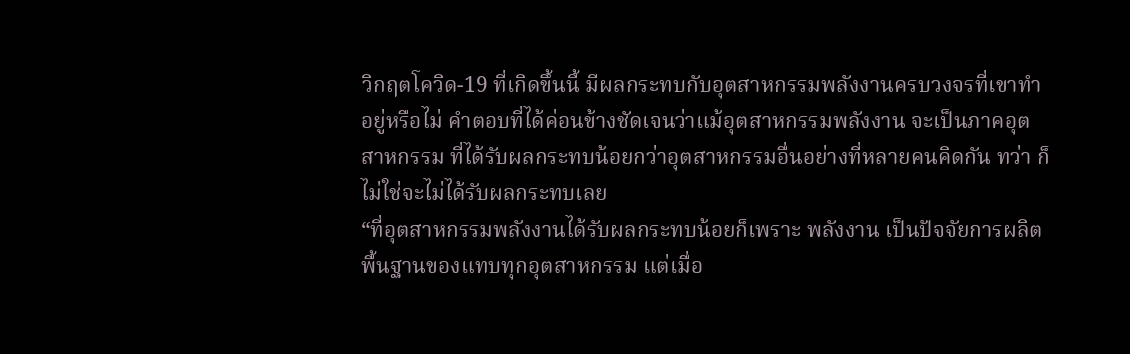วิกฤตโควิด-19 ที่เกิดขึ้นนี้ มีผลกระทบกับอุตสาหกรรมพลังงานครบวงจรที่เขาทำอยู่หรือไม่ คำตอบที่ได้ค่อนข้างชัดเจนว่าแม้อุตสาหกรรมพลังงาน จะเป็นภาคอุตสาหกรรม ที่ได้รับผลกระทบน้อยกว่าอุตสาหกรรมอื่นอย่างที่หลายคนคิดกัน ทว่า ก็ไม่ใช่จะไม่ได้รับผลกระทบเลย
“ที่อุตสาหกรรมพลังงานได้รับผลกระทบน้อยก็เพราะ พลังงาน เป็นปัจจัยการผลิตพื้นฐานของแทบทุกอุตสาหกรรม แต่เมื่อ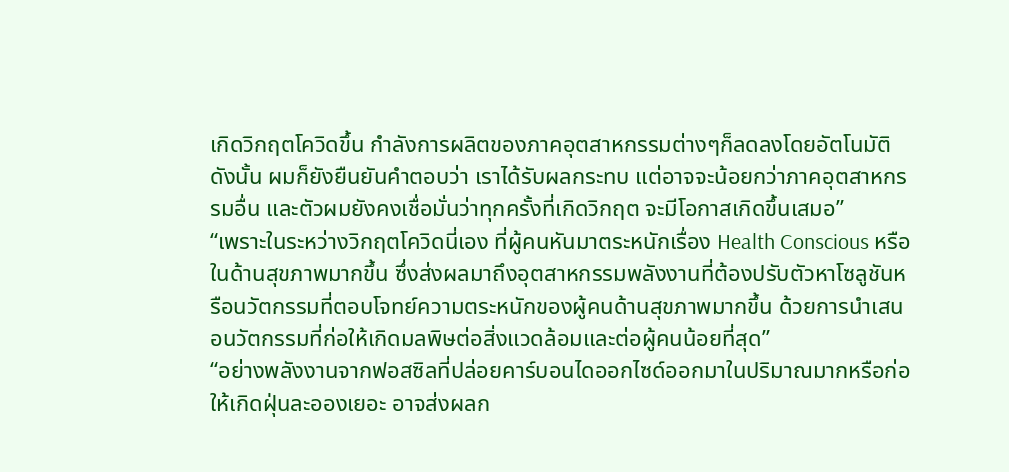เกิดวิกฤตโควิดขึ้น กำลังการผลิตของภาคอุตสาหกรรมต่างๆก็ลดลงโดยอัตโนมัติ ดังนั้น ผมก็ยังยืนยันคำตอบว่า เราได้รับผลกระทบ แต่อาจจะน้อยกว่าภาคอุตสาหกรรมอื่น และตัวผมยังคงเชื่อมั่นว่าทุกครั้งที่เกิดวิกฤต จะมีโอกาสเกิดขึ้นเสมอ”
“เพราะในระหว่างวิกฤตโควิดนี่เอง ที่ผู้คนหันมาตระหนักเรื่อง Health Conscious หรือในด้านสุขภาพมากขึ้น ซึ่งส่งผลมาถึงอุตสาหกรรมพลังงานที่ต้องปรับตัวหาโซลูชันหรือนวัตกรรมที่ตอบโจทย์ความตระหนักของผู้คนด้านสุขภาพมากขึ้น ด้วยการนำเสนอนวัตกรรมที่ก่อให้เกิดมลพิษต่อสิ่งแวดล้อมและต่อผู้คนน้อยที่สุด”
“อย่างพลังงานจากฟอสซิลที่ปล่อยคาร์บอนไดออกไซด์ออกมาในปริมาณมากหรือก่อให้เกิดฝุ่นละอองเยอะ อาจส่งผลก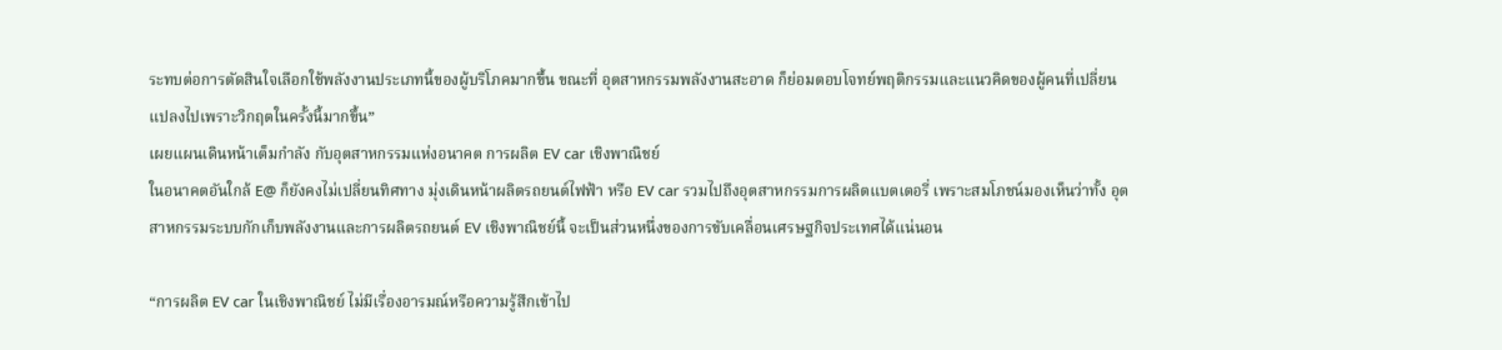ระทบต่อการตัดสินใจเลือกใช้พลังงานประเภทนี้ของผู้บริโภคมากขึ้น ขณะที่ อุตสาหกรรมพลังงานสะอาด ก็ย่อมตอบโจทย์พฤติกรรมและแนวคิดของผู้คนที่เปลี่ยนแปลงไปเพราะวิกฤตในครั้งนี้มากขึ้น”
เผยแผนเดินหน้าเต็มกำลัง กับอุตสาหกรรมแห่งอนาคต การผลิต EV car เชิงพาณิชย์
ในอนาคตอันใกล้ E@ ก็ยังคงไม่เปลี่ยนทิศทาง มุ่งเดินหน้าผลิตรถยนต์ไฟฟ้า หรือ EV car รวมไปถึงอุตสาหกรรมการผลิตแบตเตอรี่ เพราะสมโภชน์มองเห็นว่าทั้ง อุตสาหกรรมระบบกักเก็บพลังงานและการผลิตรถยนต์ EV เชิงพาณิชย์นี้ จะเป็นส่วนหนึ่งของการขับเคลื่อนเศรษฐกิจประเทศได้แน่นอน

“การผลิต EV car ในเชิงพาณิชย์ ไม่มีเรื่องอารมณ์หรือความรู้สึกเข้าไป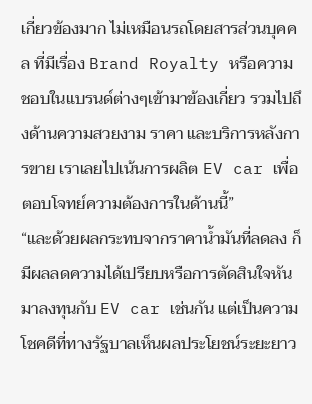เกี่ยวข้องมาก ไม่เหมือนรถโดยสารส่วนบุคคล ที่มีเรื่อง Brand Royalty หรือความชอบในแบรนด์ต่างๆเข้ามาข้องเกี่ยว รวมไปถึงด้านความสวยงาม ราคา และบริการหลังการขาย เราเลยไปเน้นการผลิต EV car เพื่อตอบโจทย์ความต้องการในด้านนี้”
“และด้วยผลกระทบจากราคาน้ำมันที่ลดลง ก็มีผลลดความได้เปรียบหรือการตัดสินใจหันมาลงทุนกับ EV car เช่นกัน แต่เป็นความโชคดีที่ทางรัฐบาลเห็นผลประโยชน์ระยะยาว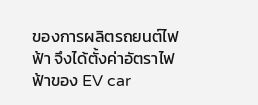ของการผลิตรถยนต์ไฟฟ้า จึงได้ตั้งค่าอัตราไฟฟ้าของ EV car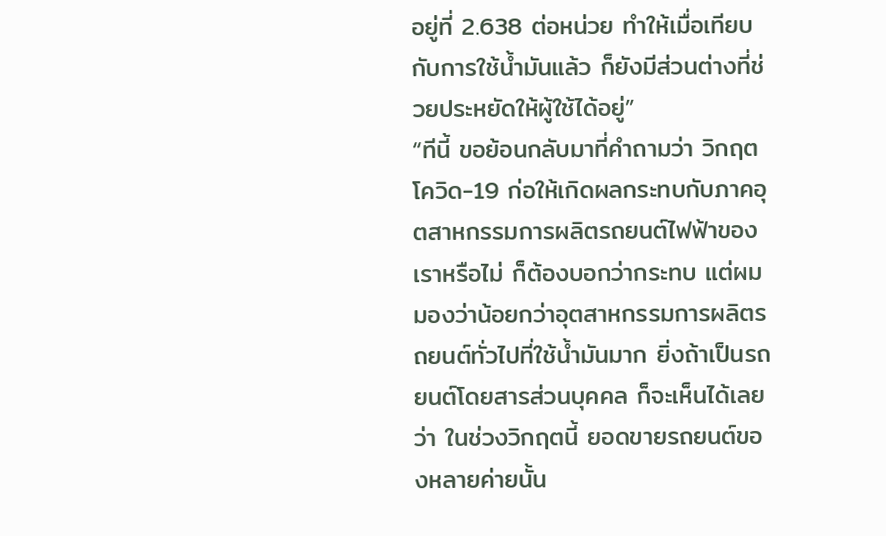อยู่ที่ 2.638 ต่อหน่วย ทำให้เมื่อเทียบกับการใช้น้ำมันแล้ว ก็ยังมีส่วนต่างที่ช่วยประหยัดให้ผู้ใช้ได้อยู่”
“ทีนี้ ขอย้อนกลับมาที่คำถามว่า วิกฤตโควิด-19 ก่อให้เกิดผลกระทบกับภาคอุตสาหกรรมการผลิตรถยนต์ไฟฟ้าของเราหรือไม่ ก็ต้องบอกว่ากระทบ แต่ผมมองว่าน้อยกว่าอุตสาหกรรมการผลิตรถยนต์ทั่วไปที่ใช้น้ำมันมาก ยิ่งถ้าเป็นรถยนต์โดยสารส่วนบุคคล ก็จะเห็นได้เลยว่า ในช่วงวิกฤตนี้ ยอดขายรถยนต์ของหลายค่ายนั้น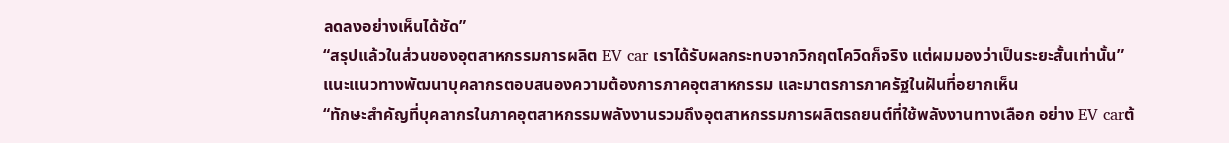ลดลงอย่างเห็นได้ชัด”
“สรุปแล้วในส่วนของอุตสาหกรรมการผลิต EV car เราได้รับผลกระทบจากวิกฤตโควิดก็จริง แต่ผมมองว่าเป็นระยะสั้นเท่านั้น”
แนะแนวทางพัฒนาบุคลากรตอบสนองความต้องการภาคอุตสาหกรรม และมาตรการภาครัฐในฝันที่อยากเห็น
“ทักษะสำคัญที่บุคลากรในภาคอุตสาหกรรมพลังงานรวมถึงอุตสาหกรรมการผลิตรถยนต์ที่ใช้พลังงานทางเลือก อย่าง EV carต้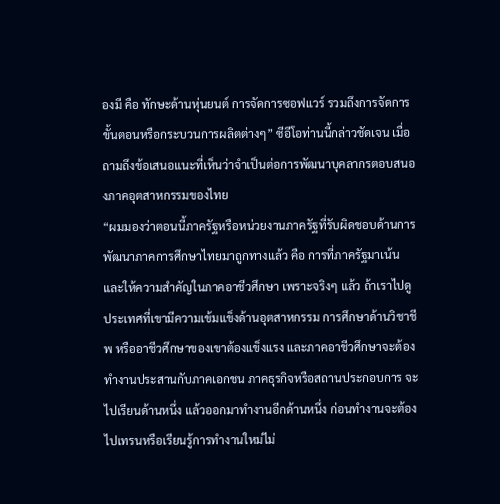องมี คือ ทักษะด้านหุ่นยนต์ การจัดการซอฟแวร์ รวมถึงการจัดการขั้นตอนหรือกระบวนการผลิตต่างๆ” ซีอีโอท่านนี้กล่าวชัดเจน เมื่อถามถึงข้อเสนอแนะที่เห็นว่าจำเป็นต่อการพัฒนาบุคลากรตอบสนองภาคอุตสาหกรรมของไทย
“ผมมองว่าตอนนี้ภาครัฐหรือหน่วยงานภาครัฐที่รับผิดชอบด้านการพัฒนาภาคการศึกษาไทยมาถูกทางแล้ว คือ การที่ภาครัฐมาเน้นและให้ความสำคัญในภาคอาชีวศึกษา เพราะจริงๆ แล้ว ถ้าเราไปดูประเทศที่เขามีความเข้มแข็งด้านอุตสาหกรรม การศึกษาด้านวิชาชีพ หรืออาชีวศึกษาของเขาต้องแข็งแรง และภาคอาชีวศึกษาจะต้องทำงานประสานกับภาคเอกชน ภาคธุรกิจหรือสถานประกอบการ จะไปเรียนด้านหนึ่ง แล้วออกมาทำงานอีกด้านหนึ่ง ก่อนทำงานจะต้องไปเทรนหรือเรียนรู้การทำงานใหม่ไม่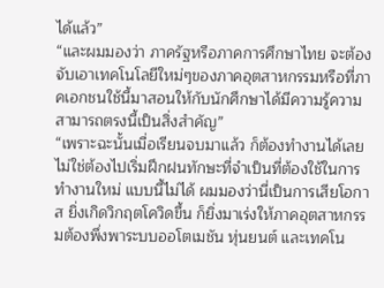ได้แล้ว”
“และผมมองว่า ภาครัฐหรือภาคการศึกษาไทย จะต้องจับเอาเทคโนโลยีใหม่ๆของภาคอุตสาหกรรมหรือที่ภาคเอกชนใช้นี้มาสอนให้กับนักศึกษาได้มีความรู้ความสามารถตรงนี้เป็นสิ่งสำคัญ”
“เพราะฉะนั้นเมื่อเรียนจบมาแล้ว ก็ต้องทำงานได้เลย ไม่ใช่ต้องไปเริ่มฝึกฝนทักษะที่จำเป็นที่ต้องใช้ในการทำงานใหม่ แบบนี้ไม่ได้ ผมมองว่านี่เป็นการเสียโอกาส ยิ่งเกิดวิกฤตโควิดขึ้น ก็ยิ่งมาเร่งให้ภาคอุตสาหกรรมต้องพึ่งพาระบบออโตเมชัน หุ่นยนต์ และเทคโน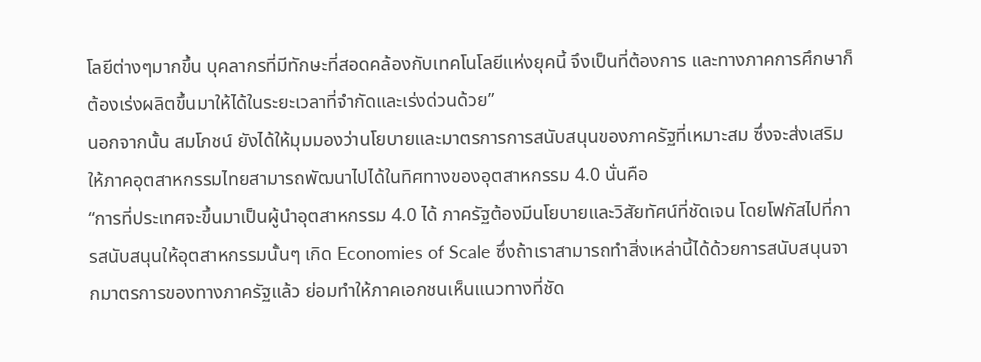โลยีต่างๆมากขึ้น บุคลากรที่มีทักษะที่สอดคล้องกับเทคโนโลยีแห่งยุคนี้ จึงเป็นที่ต้องการ และทางภาคการศึกษาก็ต้องเร่งผลิตขึ้นมาให้ได้ในระยะเวลาที่จำกัดและเร่งด่วนด้วย”
นอกจากนั้น สมโภชน์ ยังได้ให้มุมมองว่านโยบายและมาตรการการสนับสนุนของภาครัฐที่เหมาะสม ซึ่งจะส่งเสริมให้ภาคอุตสาหกรรมไทยสามารถพัฒนาไปได้ในทิศทางของอุตสาหกรรม 4.0 นั่นคือ
“การที่ประเทศจะขึ้นมาเป็นผู้นำอุตสาหกรรม 4.0 ได้ ภาครัฐต้องมีนโยบายและวิสัยทัศน์ที่ชัดเจน โดยโฟกัสไปที่การสนับสนุนให้อุตสาหกรรมนั้นๆ เกิด Economies of Scale ซึ่งถ้าเราสามารถทำสิ่งเหล่านี้ได้ด้วยการสนับสนุนจากมาตรการของทางภาครัฐแล้ว ย่อมทำให้ภาคเอกชนเห็นแนวทางที่ชัด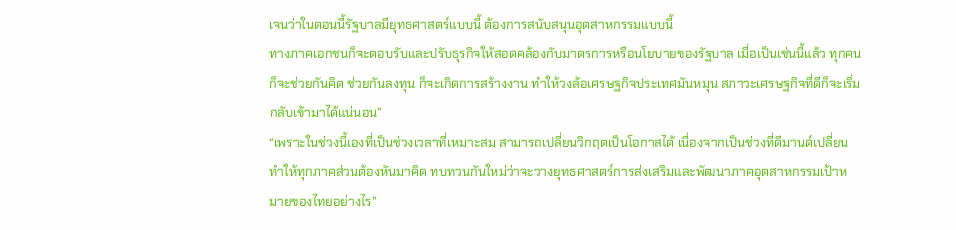เจนว่าในตอนนี้รัฐบาลมียุทธศาสตร์แบบนี้ ต้องการสนับสนุนอุตสาหกรรมแบบนี้
ทางภาคเอกชนก็จะตอบรับและปรับธุรกิจให้สอดคล้องกับมาตรการหรือนโยบายของรัฐบาล เมื่อเป็นเช่นนี้แล้ว ทุกคนก็จะช่วยกันคิด ช่วยกันลงทุน ก็จะเกิดการสร้างงาน ทำให้วงล้อเศรษฐกิจประเทศมันหมุน สภาวะเศรษฐกิจที่ดีก็จะเริ่มกลับเข้ามาได้แน่นอน”
“เพราะในช่วงนี้เองที่เป็นช่วงเวลาที่เหมาะสม สามารถเปลี่ยนวิกฤตเป็นโอกาสได้ เนื่องจากเป็นช่วงที่ดีมานด์เปลี่ยน ทำให้ทุกภาคส่วนต้องหันมาคิด ทบทวนกันใหม่ว่าจะวางยุทธศาสตร์การส่งเสริมและพัฒนาภาคอุตสาหกรรมเป้าหมายของไทยอย่างไร”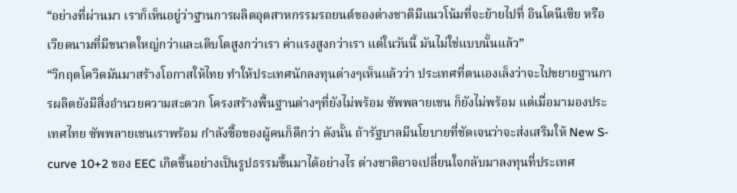“อย่างที่ผ่านมา เราก็เห็นอยู่ว่าฐานการผลิตอุตสาหกรรมรถยนต์ของต่างชาติมีแนวโน้มที่จะย้ายไปที่ อินโดนีเซีย หรือเวียดนามที่มีขนาดใหญ่กว่าและเติบโตสูงกว่าเรา ค่าแรงสูงกว่าเรา แต่ในวันนี้ มันไม่ใช่แบบนั้นแล้ว”
“วิกฤตโควิดมันมาสร้างโอกาสให้ไทย ทำให้ประเทศนักลงทุนต่างๆเห็นแล้วว่า ประเทศที่ตนเองเล็งว่าจะไปขยายฐานการผลิตยังมีสิ่งอำนวยความสะดวก โครงสร้างพื้นฐานต่างๆที่ยังไม่พร้อม ซัพพลายเชน ก็ยังไม่พร้อม แต่เมื่อมามองประเทศไทย ซัพพลายเชนเราพร้อม กำลังซื้อของผู้คนก็ดีกว่า ดังนั้น ถ้ารัฐบาลมีนโยบายที่ชัดเจนว่าจะส่งเสริมให้ New S-curve 10+2 ของ EEC เกิดขึ้นอย่างเป็นรูปธรรมขึ้นมาได้อย่างไร ต่างชาติอาจเปลี่ยนใจกลับมาลงทุนที่ประเทศ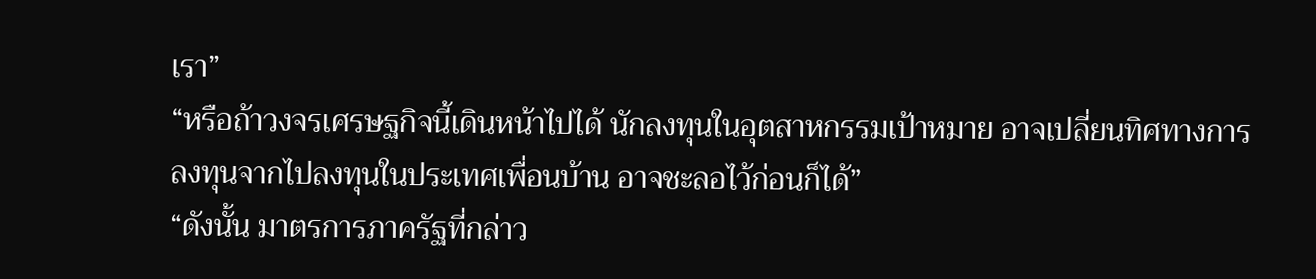เรา”
“หรือถ้าวงจรเศรษฐกิจนี้เดินหน้าไปได้ นักลงทุนในอุตสาหกรรมเป้าหมาย อาจเปลี่ยนทิศทางการลงทุนจากไปลงทุนในประเทศเพื่อนบ้าน อาจชะลอไว้ก่อนก็ได้”
“ดังนั้น มาตรการภาครัฐที่กล่าว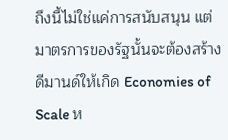ถึงนี้ไม่ใช่แค่การสนับสนุน แต่มาตรการของรัฐนั้นจะต้องสร้างดีมานด์ให้เกิด Economies of Scale ห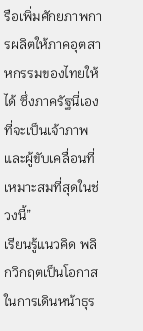รือเพิ่มศักยภาพการผลิตให้ภาคอุตสาหกรรมของไทยให้ได้ ซึ่งภาครัฐนี่เองที่จะเป็นเจ้าภาพและผู้ขับเคลื่อนที่เหมาะสมที่สุดในช่วงนี้”
เรียนรู้แนวคิด พลิกวิกฤตเป็นโอกาสในการเดินหน้าธุร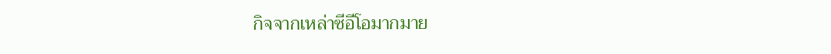กิจจากเหล่าซีอีโอมากมาย